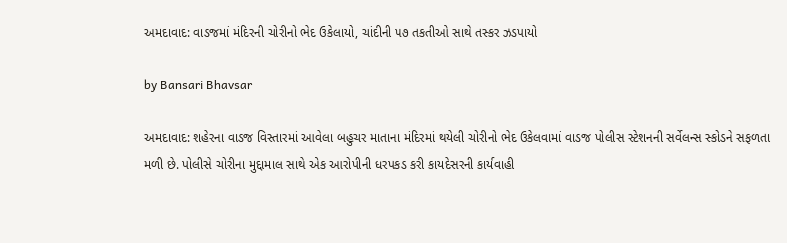અમદાવાદ: વાડજમાં મંદિરની ચોરીનો ભેદ ઉકેલાયો, ચાંદીની ૫૭ તકતીઓ સાથે તસ્કર ઝડપાયો

by Bansari Bhavsar

અમદાવાદ: શહેરના વાડજ વિસ્તારમાં આવેલા બહુચર માતાના મંદિરમાં થયેલી ચોરીનો ભેદ ઉકેલવામાં વાડજ પોલીસ સ્ટેશનની સર્વેલન્સ સ્કોડને સફળતા મળી છે. પોલીસે ચોરીના મુદ્દામાલ સાથે એક આરોપીની ધરપકડ કરી કાયદેસરની કાર્યવાહી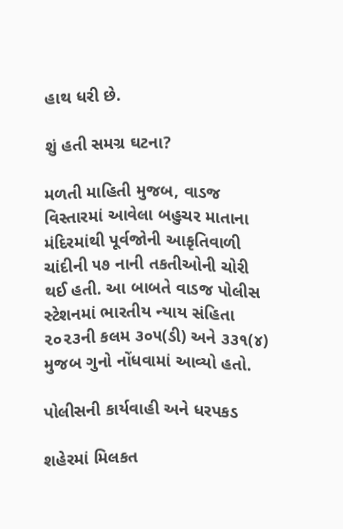હાથ ધરી છે.

શું હતી સમગ્ર ઘટના?

મળતી માહિતી મુજબ, વાડજ વિસ્તારમાં આવેલા બહુચર માતાના મંદિરમાંથી પૂર્વજોની આકૃતિવાળી ચાંદીની ૫૭ નાની તકતીઓની ચોરી થઈ હતી. આ બાબતે વાડજ પોલીસ સ્ટેશનમાં ભારતીય ન્યાય સંહિતા ૨૦૨૩ની કલમ ૩૦૫(ડી) અને ૩૩૧(૪) મુજબ ગુનો નોંધવામાં આવ્યો હતો.

પોલીસની કાર્યવાહી અને ધરપકડ

શહેરમાં મિલકત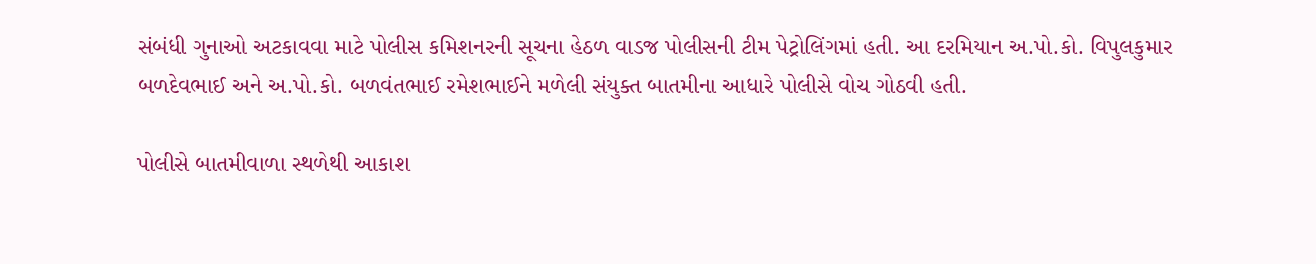સંબંધી ગુનાઓ અટકાવવા માટે પોલીસ કમિશનરની સૂચના હેઠળ વાડજ પોલીસની ટીમ પેટ્રોલિંગમાં હતી. આ દરમિયાન અ.પો.કો. વિપુલકુમાર બળદેવભાઈ અને અ.પો.કો. બળવંતભાઈ રમેશભાઈને મળેલી સંયુક્ત બાતમીના આધારે પોલીસે વોચ ગોઠવી હતી.

પોલીસે બાતમીવાળા સ્થળેથી આકાશ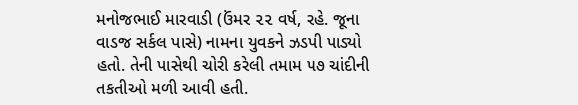મનોજભાઈ મારવાડી (ઉંમર ૨૨ વર્ષ, રહે. જૂના વાડજ સર્કલ પાસે) નામના યુવકને ઝડપી પાડ્યો હતો. તેની પાસેથી ચોરી કરેલી તમામ ૫૭ ચાંદીની તકતીઓ મળી આવી હતી.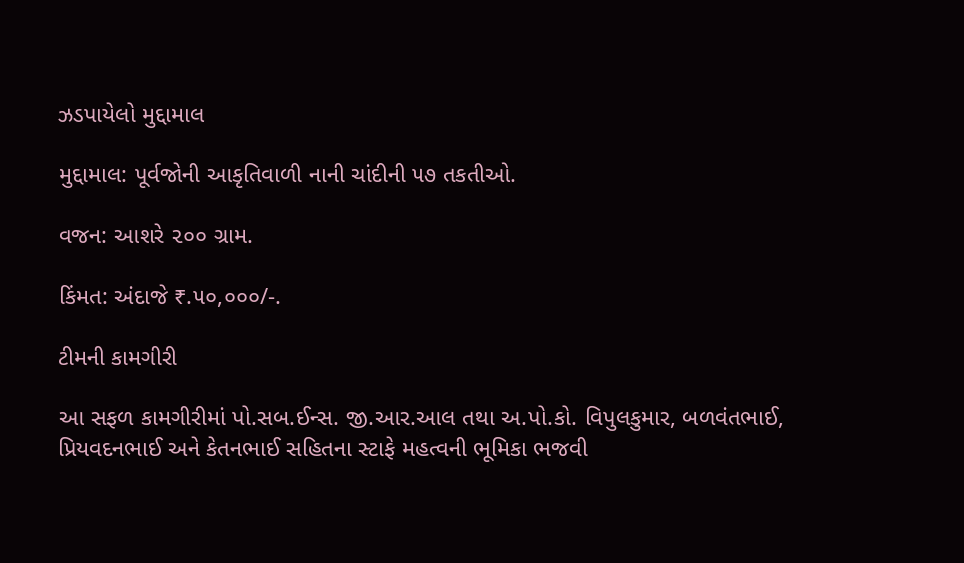ઝડપાયેલો મુદ્દામાલ

મુદ્દામાલ: પૂર્વજોની આકૃતિવાળી નાની ચાંદીની ૫૭ તકતીઓ.

વજન: આશરે ૨૦૦ ગ્રામ.

કિંમત: અંદાજે ₹.૫૦,૦૦૦/-.

ટીમની કામગીરી

આ સફળ કામગીરીમાં પો.સબ.ઈન્સ. જી.આર.આલ તથા અ.પો.કો. વિપુલકુમાર, બળવંતભાઈ, પ્રિયવદનભાઈ અને કેતનભાઈ સહિતના સ્ટાફે મહત્વની ભૂમિકા ભજવી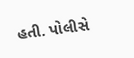હતી. પોલીસે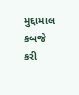મુદ્દામાલ કબજે કરી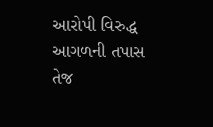આરોપી વિરુદ્ધ આગળની તપાસ તેજ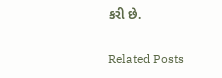કરી છે.

Related Posts